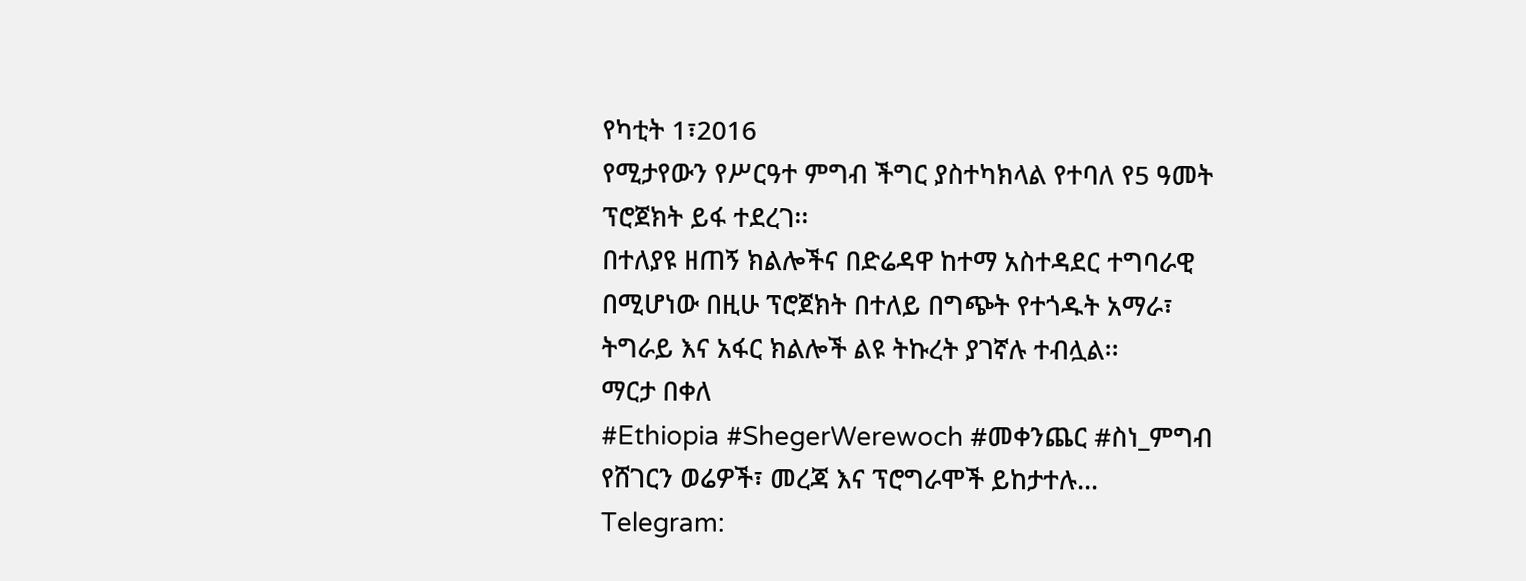የካቲት 1፣2016
የሚታየውን የሥርዓተ ምግብ ችግር ያስተካክላል የተባለ የ5 ዓመት ፕሮጀክት ይፋ ተደረገ፡፡
በተለያዩ ዘጠኝ ክልሎችና በድሬዳዋ ከተማ አስተዳደር ተግባራዊ በሚሆነው በዚሁ ፕሮጀክት በተለይ በግጭት የተጎዱት አማራ፣ ትግራይ እና አፋር ክልሎች ልዩ ትኩረት ያገኛሉ ተብሏል፡፡
ማርታ በቀለ
#Ethiopia #ShegerWerewoch #መቀንጨር #ስነ_ምግብ
የሸገርን ወሬዎች፣ መረጃ እና ፕሮግራሞች ይከታተሉ…
Telegram: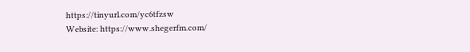https://tinyurl.com/yc6tfzsw
Website: https://www.shegerfm.com/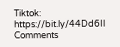Tiktok: https://bit.ly/44Dd6Il
Comments